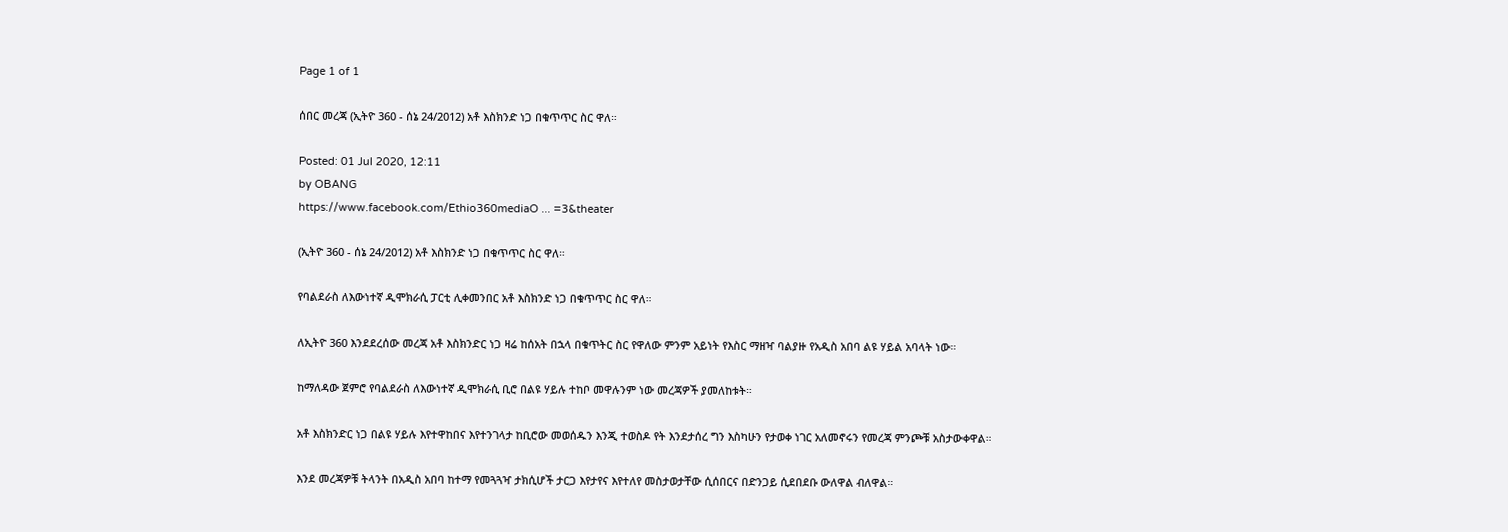Page 1 of 1

ሰበር መረጃ (ኢትዮ 360 - ሰኔ 24/2012) አቶ እስክንድ ነጋ በቁጥጥር ስር ዋለ።

Posted: 01 Jul 2020, 12:11
by OBANG
https://www.facebook.com/Ethio360mediaO ... =3&theater

(ኢትዮ 360 - ሰኔ 24/2012) አቶ እስክንድ ነጋ በቁጥጥር ስር ዋለ።

የባልደራስ ለእውነተኛ ዲሞክራሲ ፓርቲ ሊቀመንበር አቶ እስክንድ ነጋ በቁጥጥር ስር ዋለ።

ለኢትዮ 360 እንደደረሰው መረጃ አቶ እስክንድር ነጋ ዛሬ ከሰአት በኋላ በቁጥትር ስር የዋለው ምንም አይነት የእስር ማዘዣ ባልያዙ የአዲስ አበባ ልዩ ሃይል አባላት ነው።

ከማለዳው ጀምሮ የባልደራስ ለእውነተኛ ዲሞክራሲ ቢሮ በልዩ ሃይሉ ተከቦ መዋሉንም ነው መረጃዎች ያመለከቱት።

አቶ እስክንድር ነጋ በልዩ ሃይሉ እየተዋከበና እየተንገላታ ከቢሮው መወሰዱን እንጂ ተወስዶ የት እንደታሰረ ግን እስካሁን የታወቀ ነገር አለመኖሩን የመረጃ ምንጮቹ አስታውቀዋል።

እንደ መረጃዎቹ ትላንት በአዲስ አበባ ከተማ የመጓጓዣ ታክሲሆች ታርጋ እየታየና እየተለየ መስታወታቸው ሲሰበርና በድንጋይ ሲደበደቡ ውለዋል ብለዋል።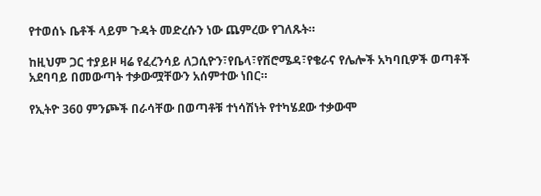የተወሰኑ ቤቶች ላይም ጉዳት መድረሱን ነው ጨምረው የገለጹት።

ከዚህም ጋር ተያይዞ ዛሬ የፈረንሳይ ለጋሲዮን፣የቤላ፣የሽሮሜዳ፣የቄራና የሌሎች አካባቢዎች ወጣቶች አደባባይ በመውጣት ተቃውሟቸውን አሰምተው ነበር።

የኢትዮ 360 ምንጮች በራሳቸው በወጣቶቹ ተነሳሽነት የተካሄደው ተቃውሞ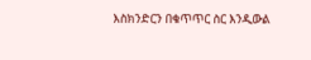እስክንድርን በቁጥጥር ስር እንዲውል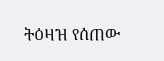ትዕዛዝ የሰጠው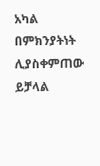አካል በምክንያትነት ሊያስቀምጠው ይቻላል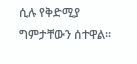ሲሉ የቅድሚያ ግምታቸውን ሰተዋል።